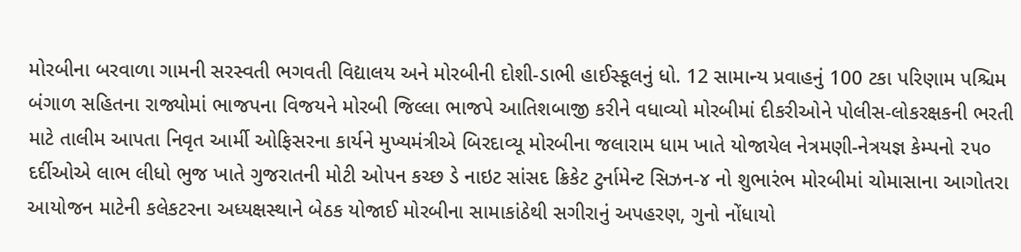મોરબીના બરવાળા ગામની સરસ્વતી ભગવતી વિદ્યાલય અને મોરબીની દોશી-ડાભી હાઈસ્કૂલનું ધો. 12 સામાન્ય પ્રવાહનું 100 ટકા પરિણામ પશ્ચિમ બંગાળ સહિતના રાજ્યોમાં ભાજપના વિજયને મોરબી જિલ્લા ભાજપે આતિશબાજી કરીને વધાવ્યો મોરબીમાં દીકરીઓને પોલીસ-લોકરક્ષકની ભરતી માટે તાલીમ આપતા નિવૃત આર્મી ઓફિસરના કાર્યને મુખ્યમંત્રીએ બિરદાવ્યૂ મોરબીના જલારામ ધામ ખાતે યોજાયેલ નેત્રમણી-નેત્રયજ્ઞ કેમ્પનો ૨૫૦ દર્દીઓએ લાભ લીધો ભુજ ખાતે ગુજરાતની મોટી ઓપન કચ્છ ડે નાઇટ સાંસદ ક્રિકેટ ટુર્નામેન્ટ સિઝન-૪ નો શુભારંભ મોરબીમાં ચોમાસાના આગોતરા આયોજન માટેની કલેકટરના અધ્યક્ષસ્થાને બેઠક યોજાઈ મોરબીના સામાકાંઠેથી સગીરાનું અપહરણ, ગુનો નોંધાયો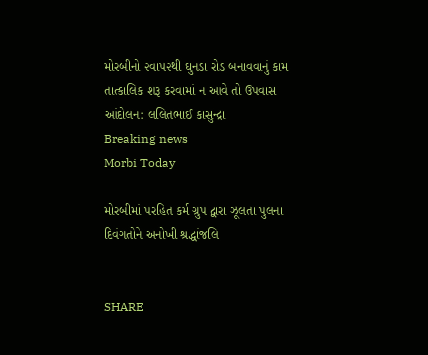મોરબીનો ૨વા૫૨થી ઘુનડા રોડ બનાવવાનું કામ તાત્કાલિક શરૂ કરવામાં ન આવે તો ઉપવાસ આંદોલન: લલિતભાઈ કાસુન્દ્રા
Breaking news
Morbi Today

મોરબીમાં પરહિત કર્મ ગ્રુપ દ્વારા ઝૂલતા પુલના દિવંગતોને અનોખી શ્રદ્ધાંજલિ


SHARE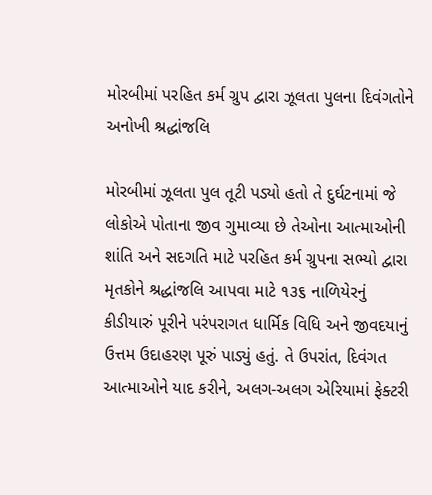મોરબીમાં પરહિત કર્મ ગ્રુપ દ્વારા ઝૂલતા પુલના દિવંગતોને અનોખી શ્રદ્ધાંજલિ

મોરબીમાં ઝૂલતા પુલ તૂટી પડ્યો હતો તે દુર્ઘટનામાં જે લોકોએ પોતાના જીવ ગુમાવ્યા છે તેઓના આત્માઓની શાંતિ અને સદગતિ માટે પરહિત કર્મ ગ્રુપના સભ્યો દ્વારા મૃતકોને શ્રદ્ધાંજલિ આપવા માટે ૧૩૬ નાળિયેરનું કીડીયારું પૂરીને પરંપરાગત ધાર્મિક વિધિ અને જીવદયાનું ઉત્તમ ઉદાહરણ પૂરું પાડ્યું હતું. તે ઉપરાંત, દિવંગત આત્માઓને યાદ કરીને, અલગ-અલગ એરિયામાં ફેક્ટરી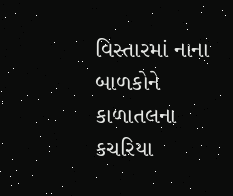વિસ્તારમાં નાના બાળકોને કાળાતલના કચરિયા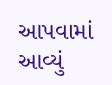આપવામાં આવ્યું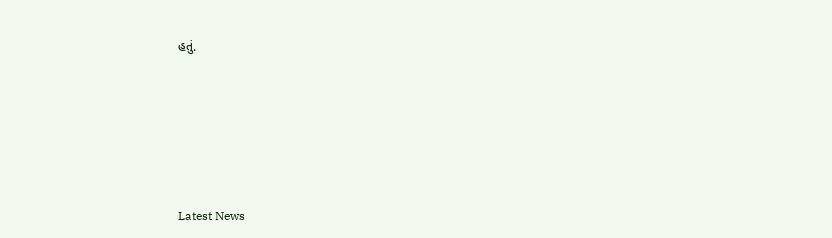હતું.






Latest News